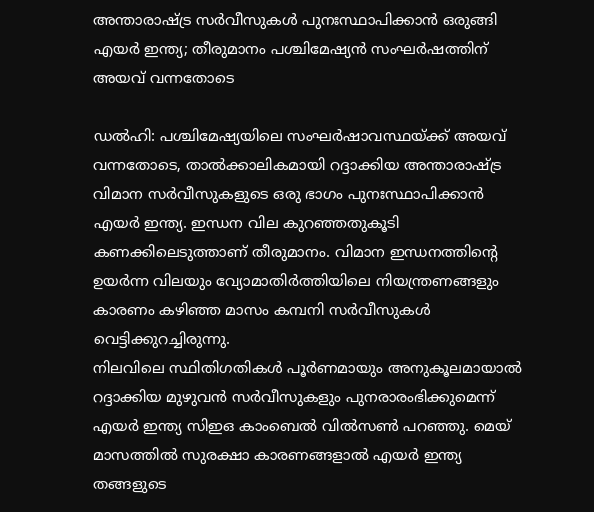അന്താരാഷ്ട്ര സർവീസുകൾ പുനഃസ്ഥാപിക്കാൻ ഒരുങ്ങി എയർ ഇന്ത്യ; തീരുമാനം പശ്ചിമേഷ്യൻ സംഘർഷത്തിന് അയവ് വന്നതോടെ

ഡൽഹി: പശ്ചിമേഷ്യയിലെ സംഘർഷാവസ്ഥയ്ക്ക് അയവ് വന്നതോടെ, താൽക്കാലികമായി റദ്ദാക്കിയ അന്താരാഷ്ട്ര വിമാന സർവീസുകളുടെ ഒരു ഭാഗം പുനഃസ്ഥാപിക്കാൻ എയർ ഇന്ത്യ. ഇന്ധന വില കുറഞ്ഞതുകൂടി കണക്കിലെടുത്താണ് തീരുമാനം. വിമാന ഇന്ധനത്തിൻ്റെ ഉയർന്ന വിലയും വ്യോമാതിർത്തിയിലെ നിയന്ത്രണങ്ങളും കാരണം കഴിഞ്ഞ മാസം കമ്പനി സർവീസുകൾ വെട്ടിക്കുറച്ചിരുന്നു.
നിലവിലെ സ്ഥിതിഗതികൾ പൂർണമായും അനുകൂലമായാൽ റദ്ദാക്കിയ മുഴുവൻ സർവീസുകളും പുനരാരംഭിക്കുമെന്ന് എയർ ഇന്ത്യ സിഇഒ കാംബെൽ വിൽസൺ പറഞ്ഞു. മെയ് മാസത്തിൽ സുരക്ഷാ കാരണങ്ങളാൽ എയർ ഇന്ത്യ തങ്ങളുടെ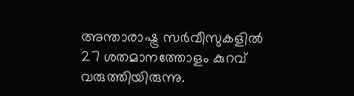അന്താരാഷ്ട്ര സർവീസുകളിൽ 27 ശതമാനത്തോളം കുറവ് വരുത്തിയിരുന്നു.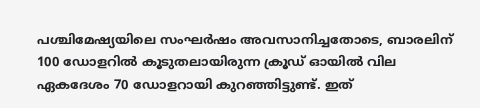പശ്ചിമേഷ്യയിലെ സംഘർഷം അവസാനിച്ചതോടെ, ബാരലിന് 100 ഡോളറിൽ കൂടുതലായിരുന്ന ക്രൂഡ് ഓയിൽ വില ഏകദേശം 70 ഡോളറായി കുറഞ്ഞിട്ടുണ്ട്. ഇത്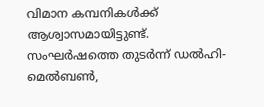വിമാന കമ്പനികൾക്ക് ആശ്വാസമായിട്ടുണ്ട്. സംഘർഷത്തെ തുടർന്ന് ഡൽഹി-മെൽബൺ,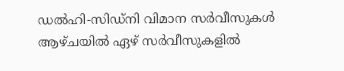ഡൽഹി-സിഡ്നി വിമാന സർവീസുകൾ ആഴ്ചയിൽ ഏഴ് സർവീസുകളിൽ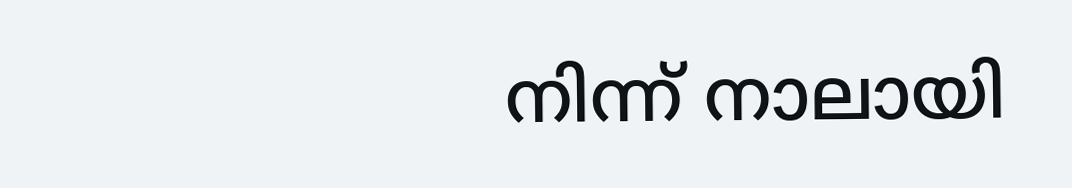നിന്ന് നാലായി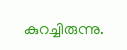കുറച്ചിരുന്നു.